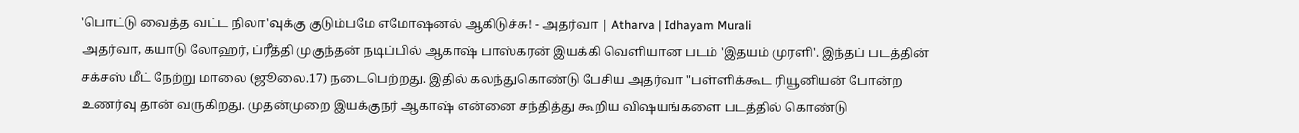'பொட்டு வைத்த வட்ட நிலா'வுக்கு குடும்பமே எமோஷனல் ஆகிடுச்சு! - அதர்வா | Atharva | Idhayam Murali
அதர்வா, கயாடு லோஹர், ப்ரீத்தி முகுந்தன் நடிப்பில் ஆகாஷ் பாஸ்கரன் இயக்கி வெளியான படம் 'இதயம் முரளி'. இந்தப் படத்தின் சக்சஸ் மீட் நேற்று மாலை (ஜூலை.17) நடைபெற்றது. இதில் கலந்துகொண்டு பேசிய அதர்வா "பள்ளிக்கூட ரியூனியன் போன்ற உணர்வு தான் வருகிறது. முதன்முறை இயக்குநர் ஆகாஷ் என்னை சந்தித்து கூறிய விஷயங்களை படத்தில் கொண்டு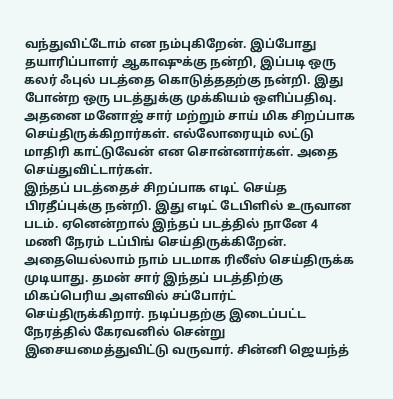வந்துவிட்டோம் என நம்புகிறேன். இப்போது தயாரிப்பாளர் ஆகாஷுக்கு நன்றி, இப்படி ஒரு கலர் ஃபுல் படத்தை கொடுத்ததற்கு நன்றி. இது போன்ற ஒரு படத்துக்கு முக்கியம் ஒளிப்பதிவு. அதனை மனோஜ் சார் மற்றும் சாய் மிக சிறப்பாக செய்திருக்கிறார்கள். எல்லோரையும் லட்டு மாதிரி காட்டுவேன் என சொன்னார்கள். அதை செய்துவிட்டார்கள்.
இந்தப் படத்தைச் சிறப்பாக எடிட் செய்த பிரதீப்புக்கு நன்றி. இது எடிட் டேபிளில் உருவான படம். ஏனென்றால் இந்தப் படத்தில் நானே 4 மணி நேரம் டப்பிங் செய்திருக்கிறேன். அதையெல்லாம் நாம் படமாக ரிலீஸ் செய்திருக்க முடியாது. தமன் சார் இந்தப் படத்திற்கு மிகப்பெரிய அளவில் சப்போர்ட் செய்திருக்கிறார். நடிப்பதற்கு இடைப்பட்ட நேரத்தில் கேரவனில் சென்று இசையமைத்துவிட்டு வருவார். சின்னி ஜெயந்த்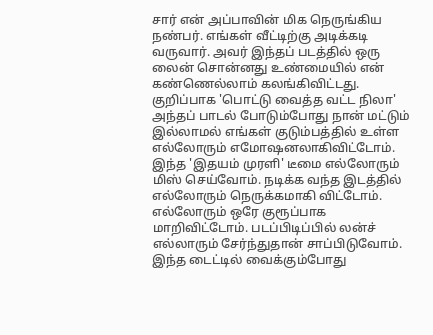சார் என் அப்பாவின் மிக நெருங்கிய நண்பர். எங்கள் வீட்டிற்கு அடிக்கடி வருவார். அவர் இந்தப் படத்தில் ஒரு லைன் சொன்னது உண்மையில் என் கண்ணெல்லாம் கலங்கிவிட்டது. குறிப்பாக 'பொட்டு வைத்த வட்ட நிலா' அந்தப் பாடல் போடும்போது நான் மட்டும் இல்லாமல் எங்கள் குடும்பத்தில் உள்ள எல்லோரும் எமோஷனலாகிவிட்டோம்.
இந்த 'இதயம் முரளி' டீமை எல்லோரும் மிஸ் செய்வோம். நடிக்க வந்த இடத்தில் எல்லோரும் நெருக்கமாகி விட்டோம். எல்லோரும் ஒரே குரூப்பாக மாறிவிட்டோம். படப்பிடிப்பில் லன்ச் எல்லாரும் சேர்ந்துதான் சாப்பிடுவோம். இந்த டைட்டில் வைக்கும்போது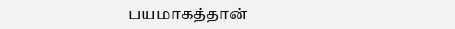பயமாகத்தான்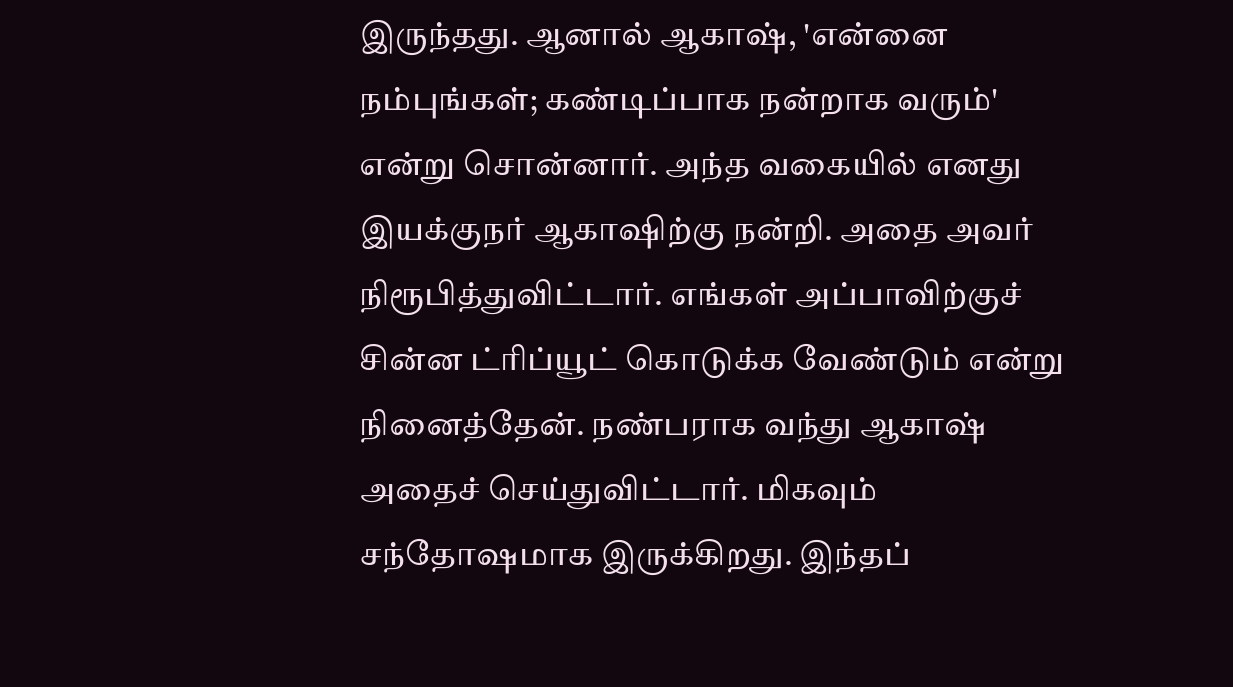இருந்தது. ஆனால் ஆகாஷ், 'என்னை நம்புங்கள்; கண்டிப்பாக நன்றாக வரும்' என்று சொன்னார். அந்த வகையில் எனது இயக்குநர் ஆகாஷிற்கு நன்றி. அதை அவர் நிரூபித்துவிட்டார். எங்கள் அப்பாவிற்குச் சின்ன ட்ரிப்யூட் கொடுக்க வேண்டும் என்று நினைத்தேன். நண்பராக வந்து ஆகாஷ் அதைச் செய்துவிட்டார். மிகவும் சந்தோஷமாக இருக்கிறது. இந்தப்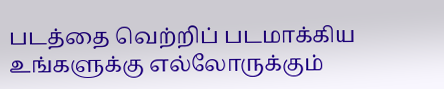படத்தை வெற்றிப் படமாக்கிய உங்களுக்கு எல்லோருக்கும்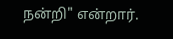நன்றி" என்றார்.